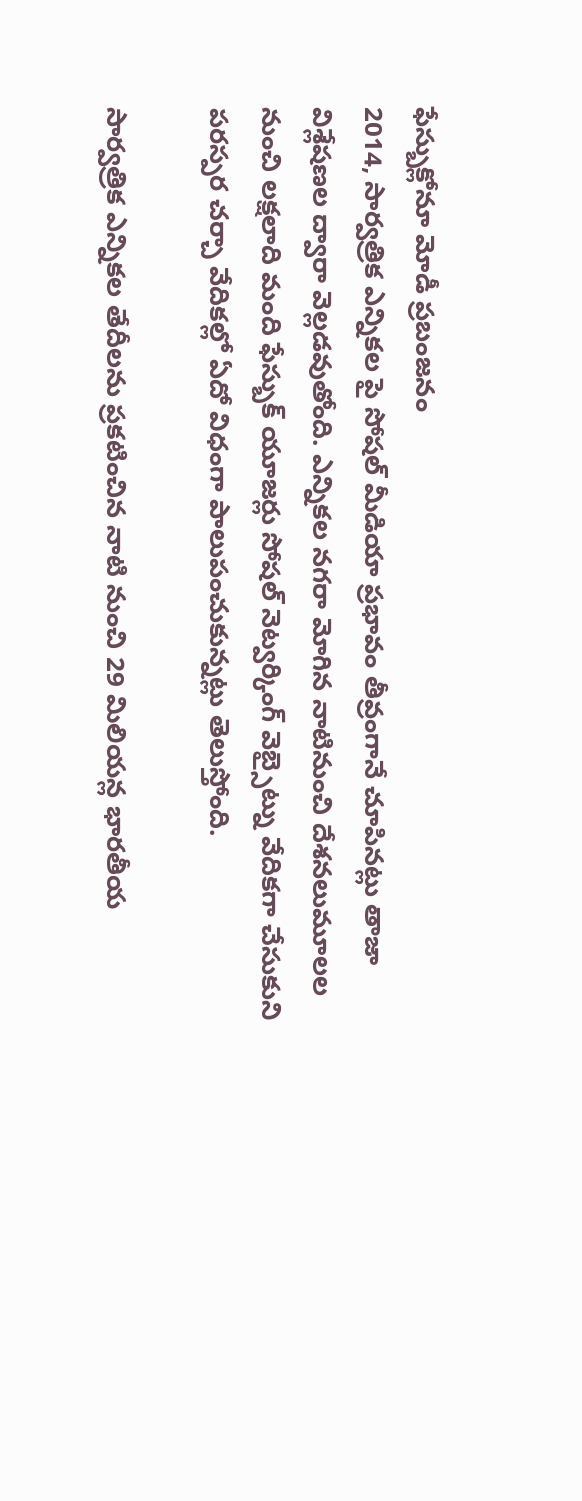ఫేస్బుక్లోనూ మోడీ ప్రబంజనం
2014, సార్వత్రిక ఎన్నికల పై సోషల్ మీడియా ప్రభావం తీవ్రంగానే చూపినట్లు తాజా విశ్లేషణల ద్వారా వెల్లడవుతోంది. ఎన్నికల నగరా మోగిన నాటినుంచి దేశనలుమూలల నుంచి లక్షలాది మంది ఫేస్బుక్ యూజర్లు సోషల్ నెట్వర్కింగ్ వెబ్సైట్ను వేదికగా చేసుకుని పరస్పర చర్చా వేదికల్లో ఏదో విధంగా పాలుపంచుకున్నట్లు తెలుస్తోంది.

సార్వత్రిక ఎన్నికల తేదీలను ప్రకటించిన నాటి నుంచి 29 మిలియన్ల భారతీయ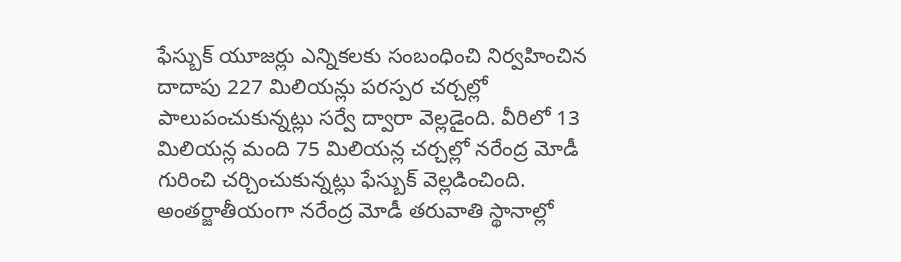ఫేస్బుక్ యూజర్లు ఎన్నికలకు సంబంధించి నిర్వహించిన దాదాపు 227 మిలియన్లు పరస్పర చర్చల్లో పాలుపంచుకున్నట్లు సర్వే ద్వారా వెల్లడైంది. వీరిలో 13 మిలియన్ల మంది 75 మిలియన్ల చర్చల్లో నరేంద్ర మోడీ గురించి చర్చించుకున్నట్లు ఫేస్బుక్ వెల్లడించింది.
అంతర్జాతీయంగా నరేంద్ర మోడీ తరువాతి స్థానాల్లో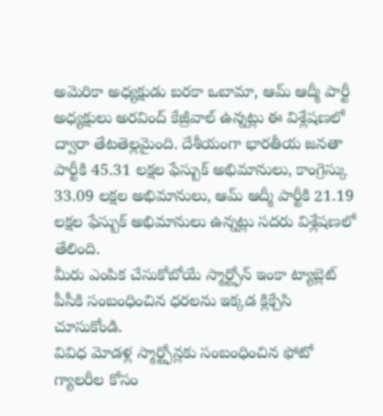అమెరికా అధ్యక్షుడు బరకా ఒబామా, ఆమ్ ఆద్మీ పార్టీ అధ్యక్షులు అరవింద్ కేజ్రీవాల్ ఉన్నట్లు ఈ విశ్లేషణలో ద్వారా తేటతెల్లమైంది. దేశీయంగా భారతీయ జనతా పార్టీకి 45.31 లక్షల ఫేస్బుక్ అభిమానులు, కాంగ్రెస్కు 33.09 లక్షల అభిమానులు, ఆమ్ ఆద్మీ పార్టీకి 21.19 లక్షల ఫేస్బుక్ అభిమానులు ఉన్నట్లు సదరు విశ్లేషణలో తేలింది.
మీరు ఎంపిక చేసుకోబోయే స్మార్ట్ఫోన్ ఇంకా ట్యాబ్లెట్ పీసీకి సంబంధించిన ధరలను ఇక్కడ క్లిక్చేసి చూసుకోండి.
వివిధ మోడళ్ల స్మార్ట్ఫోన్లకు సంబంధించిన ఫోటో గ్యాలరీల కోసం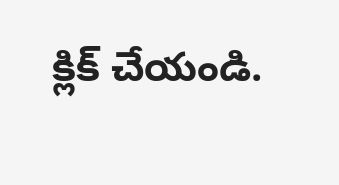క్లిక్ చేయండి.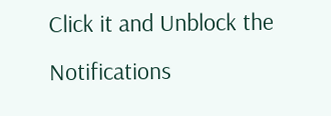Click it and Unblock the Notifications